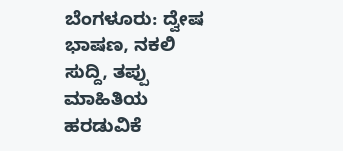ಬೆಂಗಳೂರು: ದ್ವೇಷ ಭಾಷಣ, ನಕಲಿ ಸುದ್ದಿ, ತಪ್ಪು ಮಾಹಿತಿಯ ಹರಡುವಿಕೆ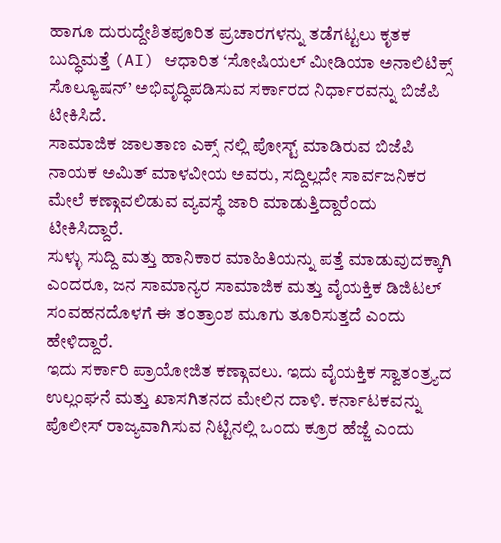ಹಾಗೂ ದುರುದ್ದೇಶಿತಪೂರಿತ ಪ್ರಚಾರಗಳನ್ನು ತಡೆಗಟ್ಟಲು ಕೃತಕ ಬುದ್ಧಿಮತ್ತೆ (AI) ಆಧಾರಿತ ‘ಸೋಷಿಯಲ್ ಮೀಡಿಯಾ ಅನಾಲಿಟಿಕ್ಸ್ ಸೊಲ್ಯೂಷನ್’ ಅಭಿವೃದ್ಧಿಪಡಿಸುವ ಸರ್ಕಾರದ ನಿರ್ಧಾರವನ್ನು ಬಿಜೆಪಿ ಟೀಕಿಸಿದೆ.
ಸಾಮಾಜಿಕ ಜಾಲತಾಣ ಎಕ್ಸ್ ನಲ್ಲಿ ಪೋಸ್ಟ್ ಮಾಡಿರುವ ಬಿಜೆಪಿ ನಾಯಕ ಅಮಿತ್ ಮಾಳವೀಯ ಅವರು, ಸದ್ದಿಲ್ಲದೇ ಸಾರ್ವಜನಿಕರ ಮೇಲೆ ಕಣ್ಗಾವಲಿಡುವ ವ್ಯವಸ್ಥೆ ಜಾರಿ ಮಾಡುತ್ತಿದ್ದಾರೆಂದು ಟೀಕಿಸಿದ್ದಾರೆ.
ಸುಳ್ಳು ಸುದ್ದಿ ಮತ್ತು ಹಾನಿಕಾರ ಮಾಹಿತಿಯನ್ನು ಪತ್ತೆ ಮಾಡುವುದಕ್ಕಾಗಿ ಎಂದರೂ, ಜನ ಸಾಮಾನ್ಯರ ಸಾಮಾಜಿಕ ಮತ್ತು ವೈಯಕ್ತಿಕ ಡಿಜಿಟಲ್ ಸಂವಹನದೊಳಗೆ ಈ ತಂತ್ರಾಂಶ ಮೂಗು ತೂರಿಸುತ್ತದೆ ಎಂದು ಹೇಳಿದ್ದಾರೆ.
ಇದು ಸರ್ಕಾರಿ ಪ್ರಾಯೋಜಿತ ಕಣ್ಗಾವಲು. ಇದು ವೈಯಕ್ತಿಕ ಸ್ವಾತಂತ್ರ್ಯದ ಉಲ್ಲಂಘನೆ ಮತ್ತು ಖಾಸಗಿತನದ ಮೇಲಿನ ದಾಳಿ. ಕರ್ನಾಟಕವನ್ನು ಪೊಲೀಸ್ ರಾಜ್ಯವಾಗಿಸುವ ನಿಟ್ಟಿನಲ್ಲಿ ಒಂದು ಕ್ರೂರ ಹೆಜ್ಜೆ ಎಂದು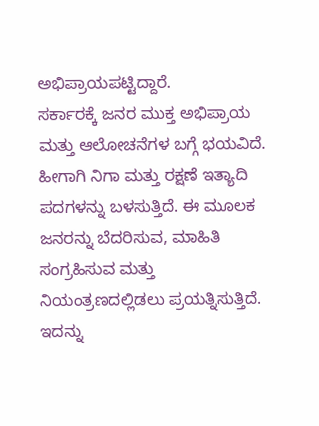ಅಭಿಪ್ರಾಯಪಟ್ಟಿದ್ದಾರೆ.
ಸರ್ಕಾರಕ್ಕೆ ಜನರ ಮುಕ್ತ ಅಭಿಪ್ರಾಯ ಮತ್ತು ಆಲೋಚನೆಗಳ ಬಗ್ಗೆ ಭಯವಿದೆ. ಹೀಗಾಗಿ ನಿಗಾ ಮತ್ತು ರಕ್ಷಣೆ ಇತ್ಯಾದಿ ಪದಗಳನ್ನು ಬಳಸುತ್ತಿದೆ. ಈ ಮೂಲಕ ಜನರನ್ನು ಬೆದರಿಸುವ, ಮಾಹಿತಿ ಸಂಗ್ರಹಿಸುವ ಮತ್ತು ನಿಯಂತ್ರಣದಲ್ಲಿಡಲು ಪ್ರಯತ್ನಿಸುತ್ತಿದೆ. ಇದನ್ನು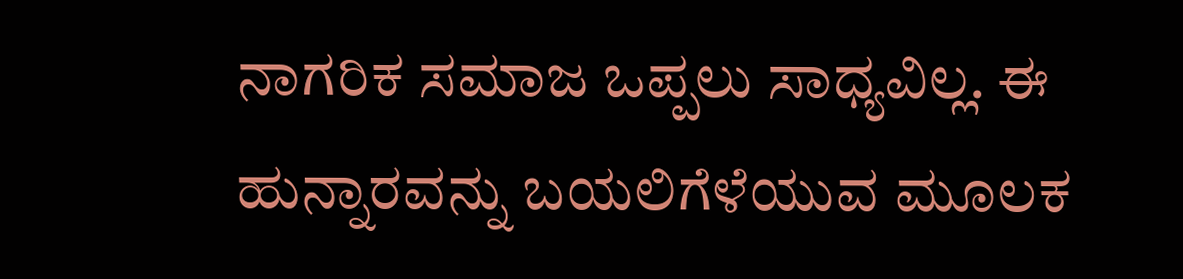ನಾಗರಿಕ ಸಮಾಜ ಒಪ್ಪಲು ಸಾಧ್ಯವಿಲ್ಲ. ಈ ಹುನ್ನಾರವನ್ನು ಬಯಲಿಗೆಳೆಯುವ ಮೂಲಕ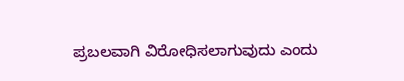ಪ್ರಬಲವಾಗಿ ವಿರೋಧಿಸಲಾಗುವುದು ಎಂದು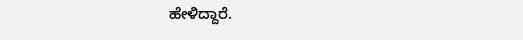ಹೇಳಿದ್ದಾರೆ.